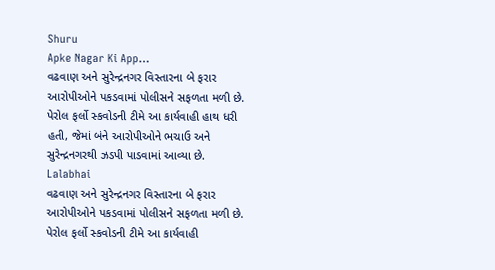Shuru
Apke Nagar Ki App…
વઢવાણ અને સુરેન્દ્રનગર વિસ્તારના બે ફરાર આરોપીઓને પકડવામાં પોલીસને સફળતા મળી છે. પેરોલ ફર્લો સ્કવોડની ટીમે આ કાર્યવાહી હાથ ધરી હતી, જેમાં બંને આરોપીઓને ભચાઉ અને સુરેન્દ્રનગરથી ઝડપી પાડવામાં આવ્યા છે.
Lalabhai
વઢવાણ અને સુરેન્દ્રનગર વિસ્તારના બે ફરાર આરોપીઓને પકડવામાં પોલીસને સફળતા મળી છે. પેરોલ ફર્લો સ્કવોડની ટીમે આ કાર્યવાહી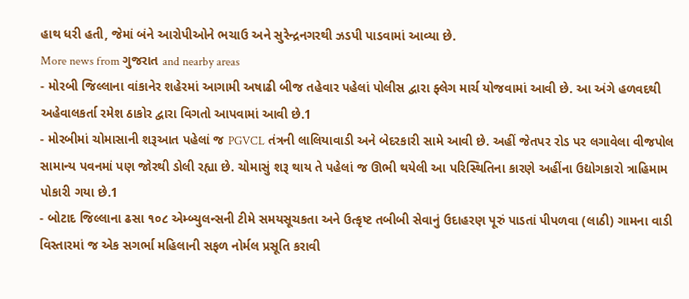હાથ ધરી હતી, જેમાં બંને આરોપીઓને ભચાઉ અને સુરેન્દ્રનગરથી ઝડપી પાડવામાં આવ્યા છે.
More news from ગુજરાત and nearby areas
- મોરબી જિલ્લાના વાંકાનેર શહેરમાં આગામી અષાઢી બીજ તહેવાર પહેલાં પોલીસ દ્વારા ફ્લેગ માર્ચ યોજવામાં આવી છે. આ અંગે હળવદથી અહેવાલકર્તા રમેશ ઠાકોર દ્વારા વિગતો આપવામાં આવી છે.1
- મોરબીમાં ચોમાસાની શરૂઆત પહેલાં જ PGVCL તંત્રની લાલિયાવાડી અને બેદરકારી સામે આવી છે. અહીં જેતપર રોડ પર લગાવેલા વીજપોલ સામાન્ય પવનમાં પણ જોરથી ડોલી રહ્યા છે. ચોમાસું શરૂ થાય તે પહેલાં જ ઊભી થયેલી આ પરિસ્થિતિના કારણે અહીંના ઉદ્યોગકારો ત્રાહિમામ પોકારી ગયા છે.1
- બોટાદ જિલ્લાના ઢસા ૧૦૮ એમ્બ્યુલન્સની ટીમે સમયસૂચકતા અને ઉત્કૃષ્ટ તબીબી સેવાનું ઉદાહરણ પૂરું પાડતાં પીપળવા (લાઠી) ગામના વાડી વિસ્તારમાં જ એક સગર્ભા મહિલાની સફળ નોર્મલ પ્રસૂતિ કરાવી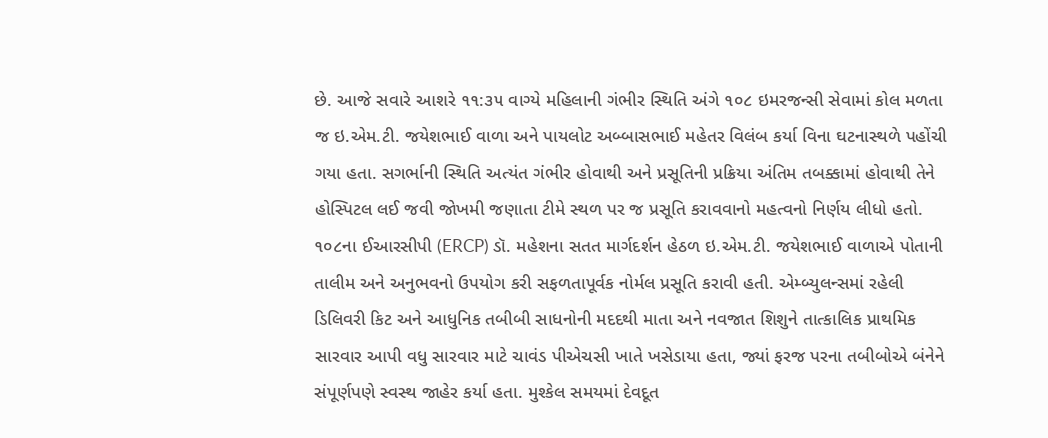છે. આજે સવારે આશરે ૧૧:૩૫ વાગ્યે મહિલાની ગંભીર સ્થિતિ અંગે ૧૦૮ ઇમરજન્સી સેવામાં કોલ મળતા જ ઇ.એમ.ટી. જયેશભાઈ વાળા અને પાયલોટ અબ્બાસભાઈ મહેતર વિલંબ કર્યા વિના ઘટનાસ્થળે પહોંચી ગયા હતા. સગર્ભાની સ્થિતિ અત્યંત ગંભીર હોવાથી અને પ્રસૂતિની પ્રક્રિયા અંતિમ તબક્કામાં હોવાથી તેને હોસ્પિટલ લઈ જવી જોખમી જણાતા ટીમે સ્થળ પર જ પ્રસૂતિ કરાવવાનો મહત્વનો નિર્ણય લીધો હતો. ૧૦૮ના ઈઆરસીપી (ERCP) ડૉ. મહેશના સતત માર્ગદર્શન હેઠળ ઇ.એમ.ટી. જયેશભાઈ વાળાએ પોતાની તાલીમ અને અનુભવનો ઉપયોગ કરી સફળતાપૂર્વક નોર્મલ પ્રસૂતિ કરાવી હતી. એમ્બ્યુલન્સમાં રહેલી ડિલિવરી કિટ અને આધુનિક તબીબી સાધનોની મદદથી માતા અને નવજાત શિશુને તાત્કાલિક પ્રાથમિક સારવાર આપી વધુ સારવાર માટે ચાવંડ પીએચસી ખાતે ખસેડાયા હતા, જ્યાં ફરજ પરના તબીબોએ બંનેને સંપૂર્ણપણે સ્વસ્થ જાહેર કર્યા હતા. મુશ્કેલ સમયમાં દેવદૂત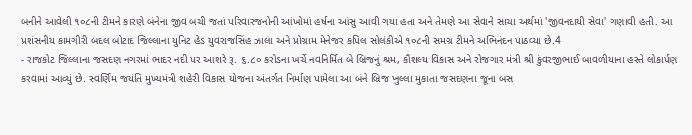બનીને આવેલી ૧૦૮ની ટીમને કારણે બંનેના જીવ બચી જતાં પરિવારજનોની આંખોમાં હર્ષના આંસુ આવી ગયા હતા અને તેમણે આ સેવાને સાચા અર્થમાં 'જીવનદાયી સેવા' ગણાવી હતી. આ પ્રશંસનીય કામગીરી બદલ બોટાદ જિલ્લાના યુનિટ હેડ યુવરાજસિંહ ઝાલા અને પ્રોગ્રામ મેનેજર કપિલ સોલંકીએ ૧૦૮ની સમગ્ર ટીમને અભિનંદન પાઠવ્યા છે.4
- રાજકોટ જિલ્લાના જસદણ નગરમાં ભાદર નદી પર આશરે રૂ. ૬.૮૦ કરોડના ખર્ચે નવનિર્મિત બે બ્રિજનું શ્રમ, કૌશલ્ય વિકાસ અને રોજગાર મંત્રી શ્રી કુંવરજીભાઈ બાવળીયાના હસ્તે લોકાર્પણ કરવામાં આવ્યું છે. સ્વર્ણિમ જયંતિ મુખ્યમંત્રી શહેરી વિકાસ યોજના અંતર્ગત નિર્માણ પામેલા આ બંને બ્રિજ ખુલ્લા મુકાતા જસદણના જૂના બસ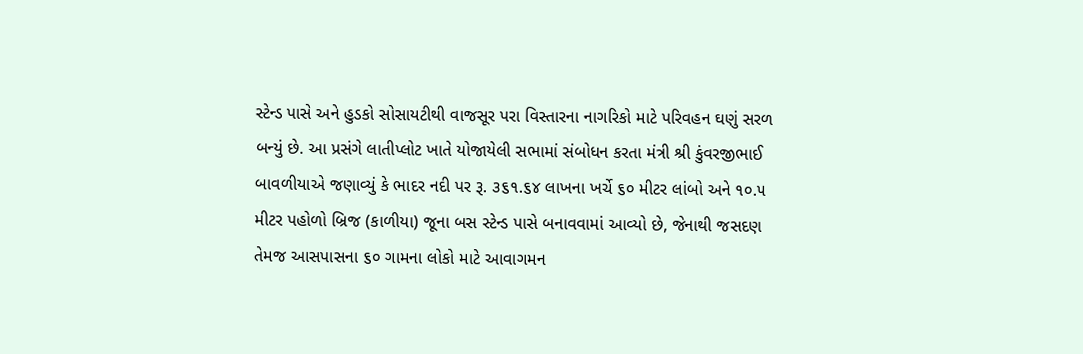સ્ટેન્ડ પાસે અને હુડકો સોસાયટીથી વાજસૂર પરા વિસ્તારના નાગરિકો માટે પરિવહન ઘણું સરળ બન્યું છે. આ પ્રસંગે લાતીપ્લોટ ખાતે યોજાયેલી સભામાં સંબોધન કરતા મંત્રી શ્રી કુંવરજીભાઈ બાવળીયાએ જણાવ્યું કે ભાદર નદી પર રૂ. ૩૬૧.૬૪ લાખના ખર્ચે ૬૦ મીટર લાંબો અને ૧૦.૫ મીટર પહોળો બ્રિજ (કાળીયા) જૂના બસ સ્ટેન્ડ પાસે બનાવવામાં આવ્યો છે, જેનાથી જસદણ તેમજ આસપાસના ૬૦ ગામના લોકો માટે આવાગમન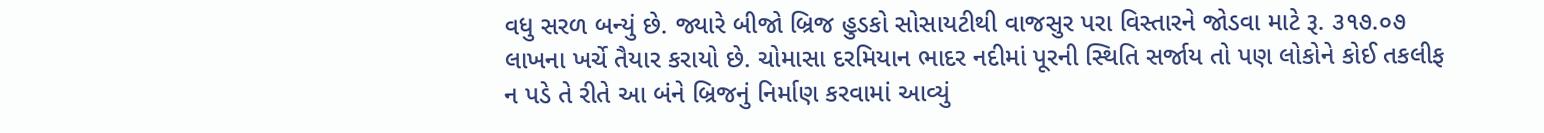વધુ સરળ બન્યું છે. જ્યારે બીજો બ્રિજ હુડકો સોસાયટીથી વાજસુર પરા વિસ્તારને જોડવા માટે રૂ. ૩૧૭.૦૭ લાખના ખર્ચે તૈયાર કરાયો છે. ચોમાસા દરમિયાન ભાદર નદીમાં પૂરની સ્થિતિ સર્જાય તો પણ લોકોને કોઈ તકલીફ ન પડે તે રીતે આ બંને બ્રિજનું નિર્માણ કરવામાં આવ્યું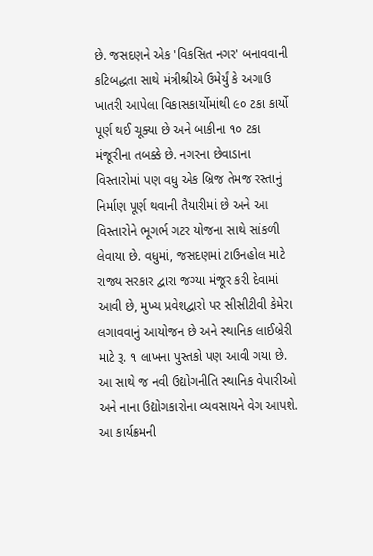છે. જસદણને એક 'વિકસિત નગર' બનાવવાની કટિબદ્ધતા સાથે મંત્રીશ્રીએ ઉમેર્યું કે અગાઉ ખાતરી આપેલા વિકાસકાર્યોમાંથી ૯૦ ટકા કાર્યો પૂર્ણ થઈ ચૂક્યા છે અને બાકીના ૧૦ ટકા મંજૂરીના તબક્કે છે. નગરના છેવાડાના વિસ્તારોમાં પણ વધુ એક બ્રિજ તેમજ રસ્તાનું નિર્માણ પૂર્ણ થવાની તૈયારીમાં છે અને આ વિસ્તારોને ભૂગર્ભ ગટર યોજના સાથે સાંકળી લેવાયા છે. વધુમાં, જસદણમાં ટાઉનહોલ માટે રાજ્ય સરકાર દ્વારા જગ્યા મંજૂર કરી દેવામાં આવી છે, મુખ્ય પ્રવેશદ્વારો પર સીસીટીવી કેમેરા લગાવવાનું આયોજન છે અને સ્થાનિક લાઈબ્રેરી માટે રૂ. ૧ લાખના પુસ્તકો પણ આવી ગયા છે. આ સાથે જ નવી ઉદ્યોગનીતિ સ્થાનિક વેપારીઓ અને નાના ઉદ્યોગકારોના વ્યવસાયને વેગ આપશે. આ કાર્યક્રમની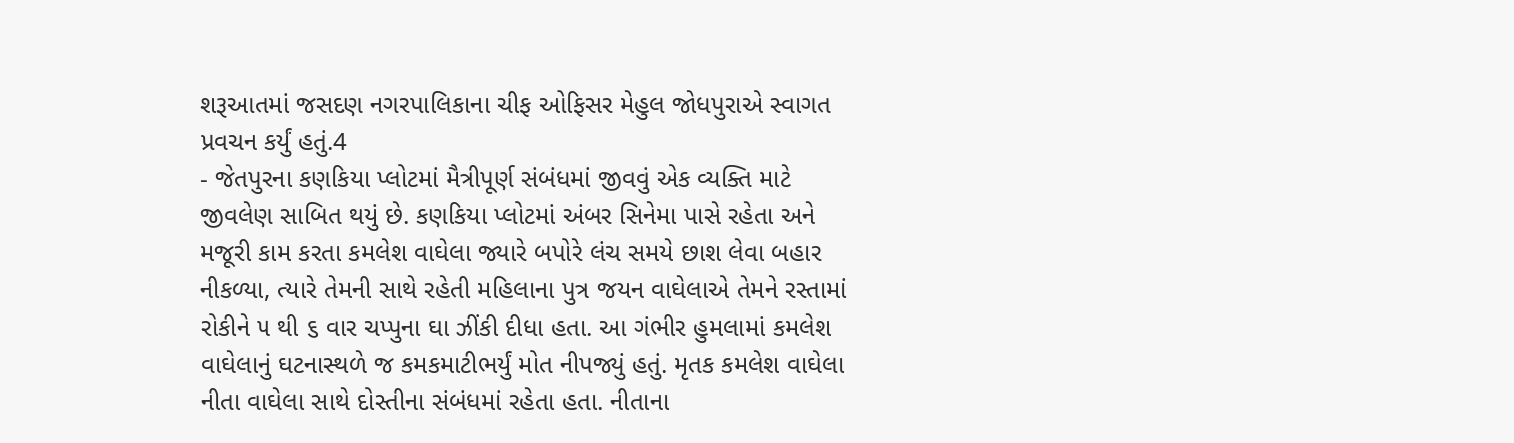શરૂઆતમાં જસદણ નગરપાલિકાના ચીફ ઓફિસર મેહુલ જોધપુરાએ સ્વાગત પ્રવચન કર્યું હતું.4
- જેતપુરના કણકિયા પ્લોટમાં મૈત્રીપૂર્ણ સંબંધમાં જીવવું એક વ્યક્તિ માટે જીવલેણ સાબિત થયું છે. કણકિયા પ્લોટમાં અંબર સિનેમા પાસે રહેતા અને મજૂરી કામ કરતા કમલેશ વાઘેલા જ્યારે બપોરે લંચ સમયે છાશ લેવા બહાર નીકળ્યા, ત્યારે તેમની સાથે રહેતી મહિલાના પુત્ર જયન વાઘેલાએ તેમને રસ્તામાં રોકીને ૫ થી ૬ વાર ચપ્પુના ઘા ઝીંકી દીધા હતા. આ ગંભીર હુમલામાં કમલેશ વાઘેલાનું ઘટનાસ્થળે જ કમકમાટીભર્યું મોત નીપજ્યું હતું. મૃતક કમલેશ વાઘેલા નીતા વાઘેલા સાથે દોસ્તીના સંબંધમાં રહેતા હતા. નીતાના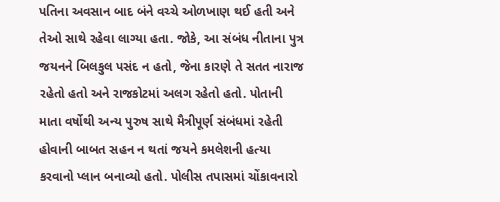પતિના અવસાન બાદ બંને વચ્ચે ઓળખાણ થઈ હતી અને તેઓ સાથે રહેવા લાગ્યા હતા. જોકે, આ સંબંધ નીતાના પુત્ર જયનને બિલકુલ પસંદ ન હતો, જેના કારણે તે સતત નારાજ રહેતો હતો અને રાજકોટમાં અલગ રહેતો હતો. પોતાની માતા વર્ષોથી અન્ય પુરુષ સાથે મૈત્રીપૂર્ણ સંબંધમાં રહેતી હોવાની બાબત સહન ન થતાં જયને કમલેશની હત્યા કરવાનો પ્લાન બનાવ્યો હતો. પોલીસ તપાસમાં ચોંકાવનારો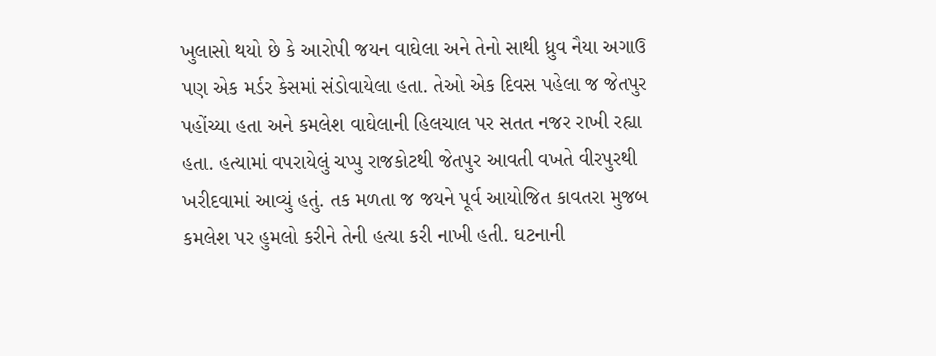ખુલાસો થયો છે કે આરોપી જયન વાઘેલા અને તેનો સાથી ધ્રુવ નૈયા અગાઉ પણ એક મર્ડર કેસમાં સંડોવાયેલા હતા. તેઓ એક દિવસ પહેલા જ જેતપુર પહોંચ્યા હતા અને કમલેશ વાઘેલાની હિલચાલ પર સતત નજર રાખી રહ્યા હતા. હત્યામાં વપરાયેલું ચપ્પુ રાજકોટથી જેતપુર આવતી વખતે વીરપુરથી ખરીદવામાં આવ્યું હતું. તક મળતા જ જયને પૂર્વ આયોજિત કાવતરા મુજબ કમલેશ પર હુમલો કરીને તેની હત્યા કરી નાખી હતી. ઘટનાની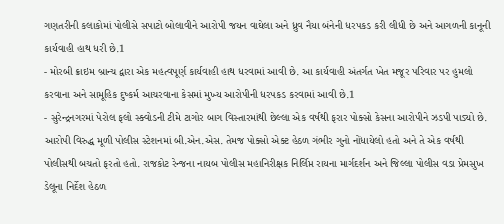ગણતરીની કલાકોમાં પોલીસે સપાટો બોલાવીને આરોપી જયન વાઘેલા અને ધ્રુવ નૈયા બંનેની ધરપકડ કરી લીધી છે અને આગળની કાનૂની કાર્યવાહી હાથ ધરી છે.1
- મોરબી ક્રાઇમ બ્રાન્ચ દ્વારા એક મહત્વપૂર્ણ કાર્યવાહી હાથ ધરવામાં આવી છે. આ કાર્યવાહી અંતર્ગત ખેત મજૂર પરિવાર પર હુમલો કરવાના અને સામૂહિક દુષ્કર્મ આચરવાના કેસમાં મુખ્ય આરોપીની ધરપકડ કરવામાં આવી છે.1
- સુરેન્દ્રનગરમાં પેરોલ ફલો સ્ક્વોડની ટીમે ટાગોર બાગ વિસ્તારમાંથી છેલ્લા એક વર્ષથી ફરાર પોક્સો કેસના આરોપીને ઝડપી પાડ્યો છે. આરોપી વિરુદ્ધ મૂળી પોલીસ સ્ટેશનમાં બી.એન.એસ. તેમજ પોક્સો એક્ટ હેઠળ ગંભીર ગુનો નોંધાયેલો હતો અને તે એક વર્ષથી પોલીસથી બચતો ફરતો હતો. રાજકોટ રેન્જના નાયબ પોલીસ મહાનિરીક્ષક નિર્લિપ્ત રાયના માર્ગદર્શન અને જિલ્લા પોલીસ વડા પ્રેમસુખ ડેલૂના નિર્દેશ હેઠળ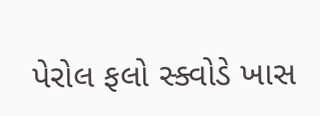પેરોલ ફલો સ્ક્વોડે ખાસ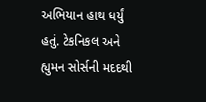અભિયાન હાથ ધર્યું હતું. ટેકનિકલ અને હ્યુમન સોર્સની મદદથી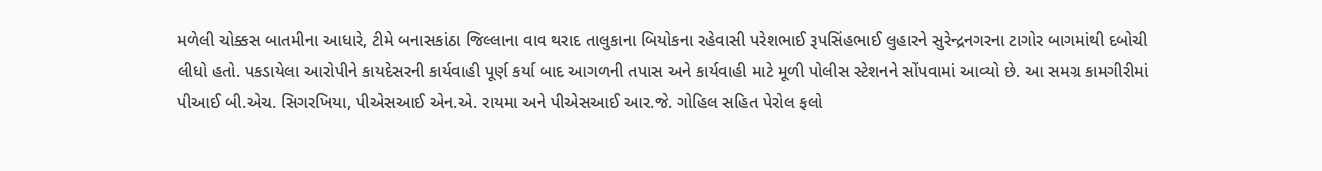મળેલી ચોક્કસ બાતમીના આધારે, ટીમે બનાસકાંઠા જિલ્લાના વાવ થરાદ તાલુકાના બિયોકના રહેવાસી પરેશભાઈ રૂપસિંહભાઈ લુહારને સુરેન્દ્રનગરના ટાગોર બાગમાંથી દબોચી લીધો હતો. પકડાયેલા આરોપીને કાયદેસરની કાર્યવાહી પૂર્ણ કર્યા બાદ આગળની તપાસ અને કાર્યવાહી માટે મૂળી પોલીસ સ્ટેશનને સોંપવામાં આવ્યો છે. આ સમગ્ર કામગીરીમાં પીઆઈ બી.એચ. સિગરખિયા, પીએસઆઈ એન.એ. રાયમા અને પીએસઆઈ આર.જે. ગોહિલ સહિત પેરોલ ફલો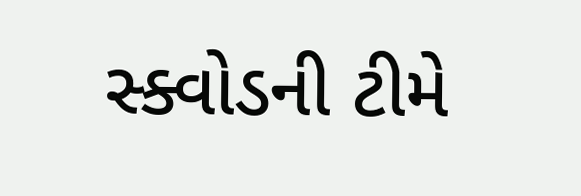સ્ક્વોડની ટીમે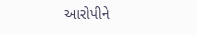આરોપીને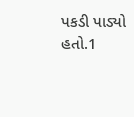પકડી પાડ્યો હતો.1